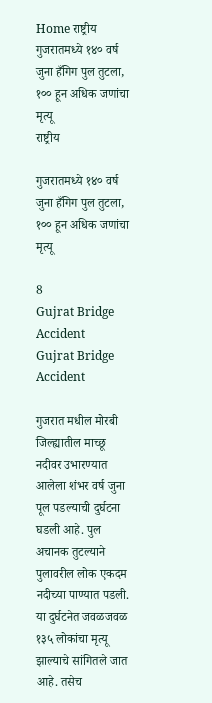Home राष्ट्रीय गुजरातमध्ये १४० वर्ष जुना हँगिग पुल तुटला, १०० हून अधिक जणांचा मृत्यू
राष्ट्रीय

गुजरातमध्ये १४० वर्ष जुना हँगिग पुल तुटला, १०० हून अधिक जणांचा मृत्यू

8
Gujrat Bridge Accident
Gujrat Bridge Accident

गुजरात मधील मोरबी जिल्ह्यातील माच्छू नदीवर उभारण्यात आलेला शंभर वर्ष जुना पूल पडल्याची दुर्घटना घडली आहे. पुल अचानक तुटल्याने पुलावरील लोक एकदम नदीच्या पाण्यात पडली. या दुर्घटनेत जवळजवळ १३५ लोकांचा मृत्यू झाल्याचे सांगितले जात आहे. तसेच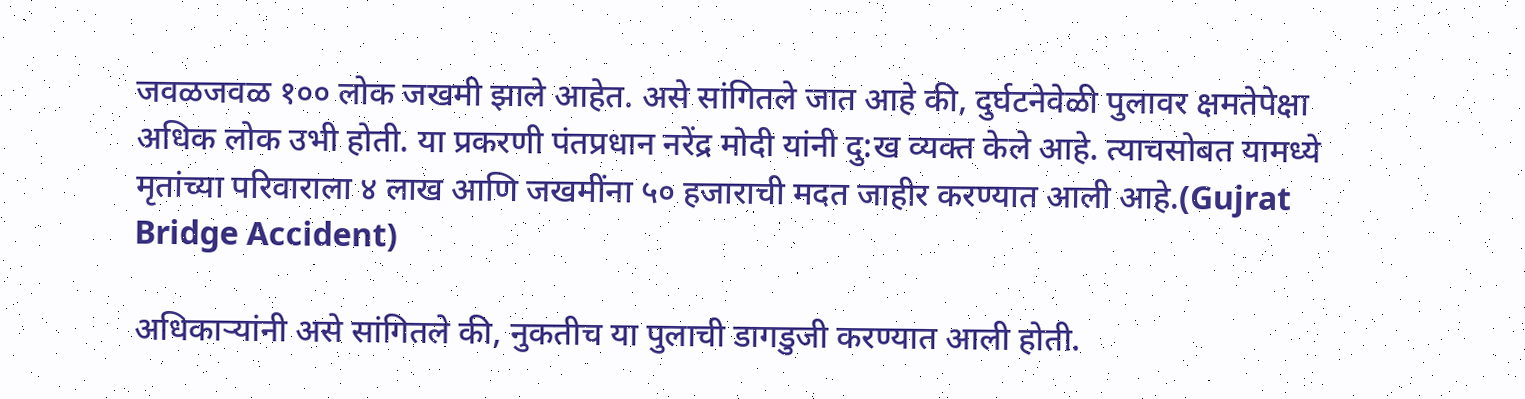जवळजवळ १०० लोक जखमी झाले आहेत. असे सांगितले जात आहे की, दुर्घटनेवेळी पुलावर क्षमतेपेक्षा अधिक लोक उभी होती. या प्रकरणी पंतप्रधान नरेंद्र मोदी यांनी दु:ख व्यक्त केले आहे. त्याचसोबत यामध्ये मृतांच्या परिवाराला ४ लाख आणि जखमींना ५० हजाराची मदत जाहीर करण्यात आली आहे.(Gujrat Bridge Accident)

अधिकाऱ्यांनी असे सांगितले की, नुकतीच या पुलाची डागडुजी करण्यात आली होती.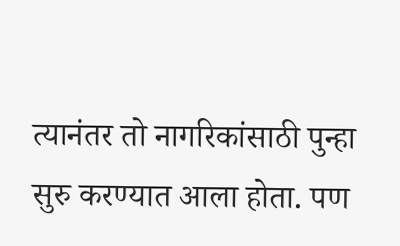त्यानंतर तो नागरिकांसाठी पुन्हा सुरु करण्यात आला होता. पण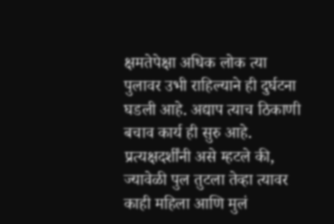क्षमतेपेक्षा अधिक लोक त्या पुलावर उभी राहिल्याने ही दुर्घटना घडली आहे. अद्याप त्याच ठिकाणी बचाव कार्य ही सुरु आहे. प्रत्यक्षदर्शींनी असे म्हटले की, ज्यावेळी पुल तुटला तेव्हा त्यावर काही महिला आणि मुलं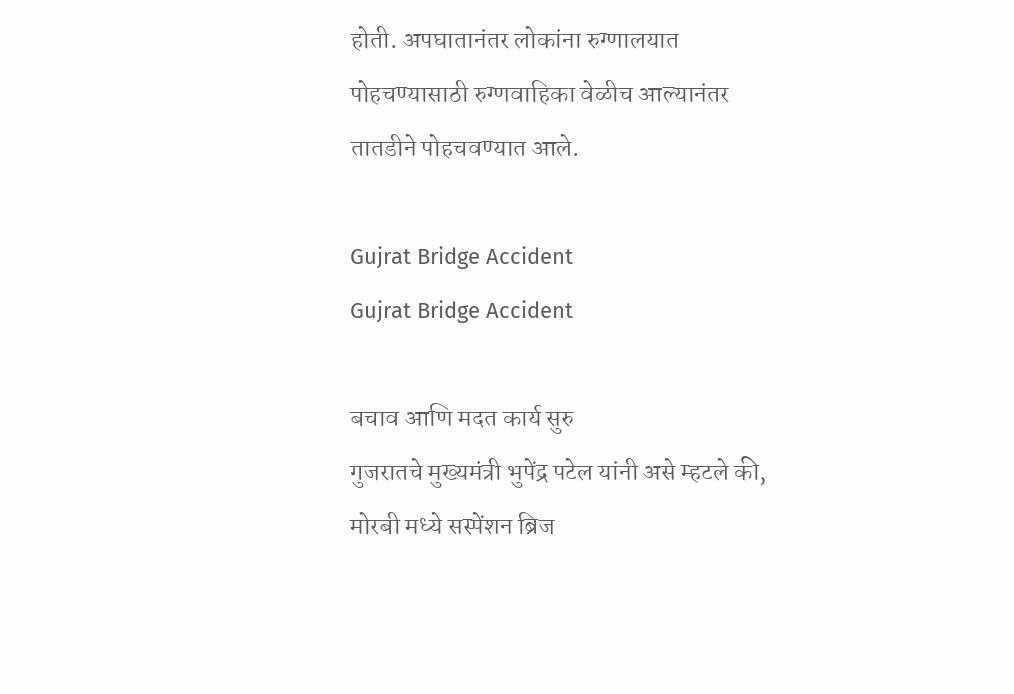होती. अपघातानंतर लोकांना रुग्णालयात पोहचण्यासाठी रुग्णवाहिका वेळीच आल्यानंतर तातडीने पोहचवण्यात आले.

Gujrat Bridge Accident
Gujrat Bridge Accident

बचाव आणि मदत कार्य सुरु
गुजरातचे मुख्यमंत्री भुपेंद्र पटेल यांनी असे म्हटले की, मोरबी मध्ये सस्पेंशन ब्रिज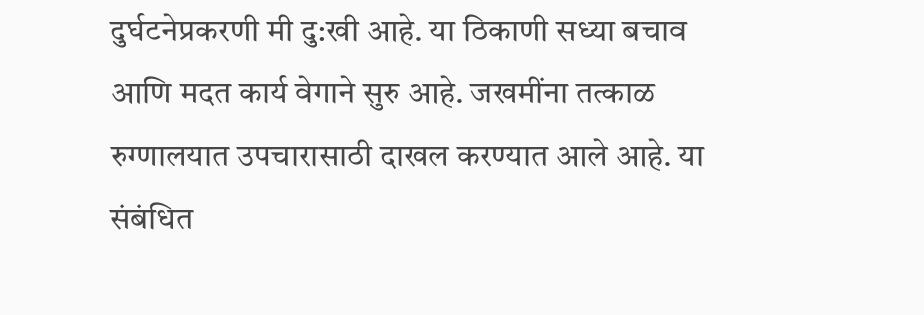दुर्घटनेप्रकरणी मी दु:खी आहे. या ठिकाणी सध्या बचाव आणि मदत कार्य वेगाने सुरु आहे. जखमींना तत्काळ रुग्णालयात उपचारासाठी दाखल करण्यात आले आहे. या संबंधित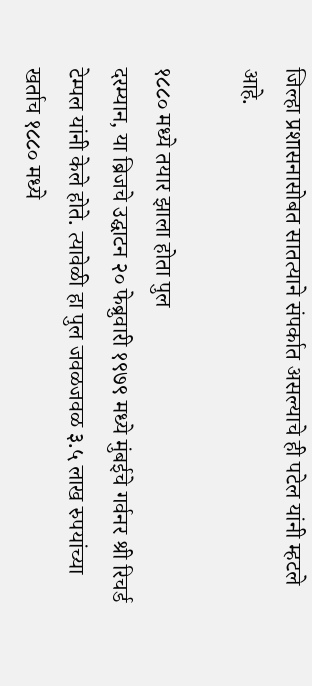जिल्हा प्रशासनासोबत सातत्याने संपर्कात असल्याचे ही पटेल यांनी म्हटले आहे.

१८८० मध्ये तयार झाला होता पुल
दरम्यान, या ब्रिजचे उद्घाटन २० फेब्रुवारी १९७९ मध्ये मुंबईचे गर्वनर श्री रिचर्ड टेम्पल यांनी केले होते. त्यावेळी हा पुल जवळजवळ ३.५ लाख रुपयांच्या खर्ताच १८८० मध्ये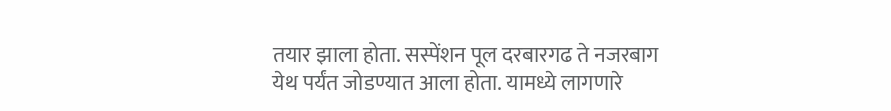तयार झाला होता. सस्पेंशन पूल दरबारगढ ते नजरबाग येथ पर्यंत जोडण्यात आला होता. यामध्ये लागणारे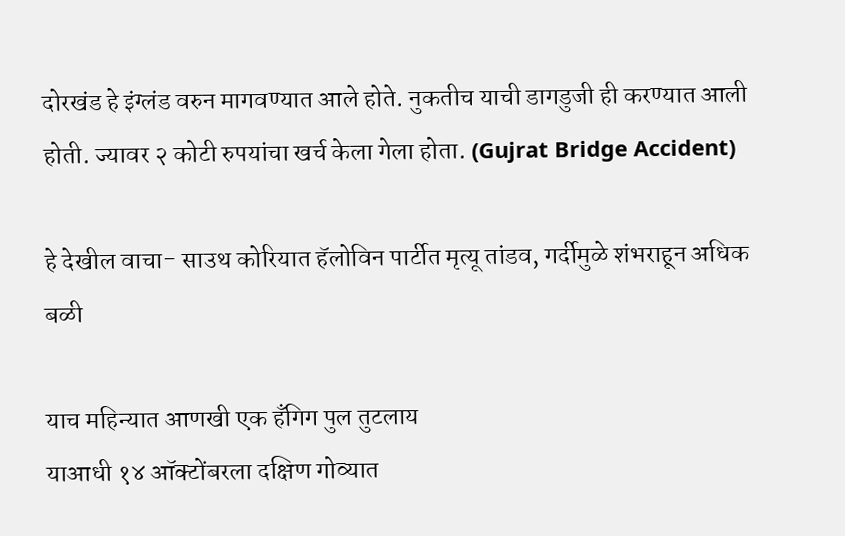दोरखंड हे इंग्लंड वरुन मागवण्यात आले होते. नुकतीच याची डागडुजी ही करण्यात आली होती. ज्यावर २ कोटी रुपयांचा खर्च केला गेला होता. (Gujrat Bridge Accident)

हे देखील वाचा- साउथ कोरियात हॅलोविन पार्टीत मृत्यू तांडव, गर्दीमुळे शंभराहून अधिक बळी

याच महिन्यात आणखी एक हँगिग पुल तुटलाय
याआधी १४ ऑक्टोंबरला दक्षिण गोव्यात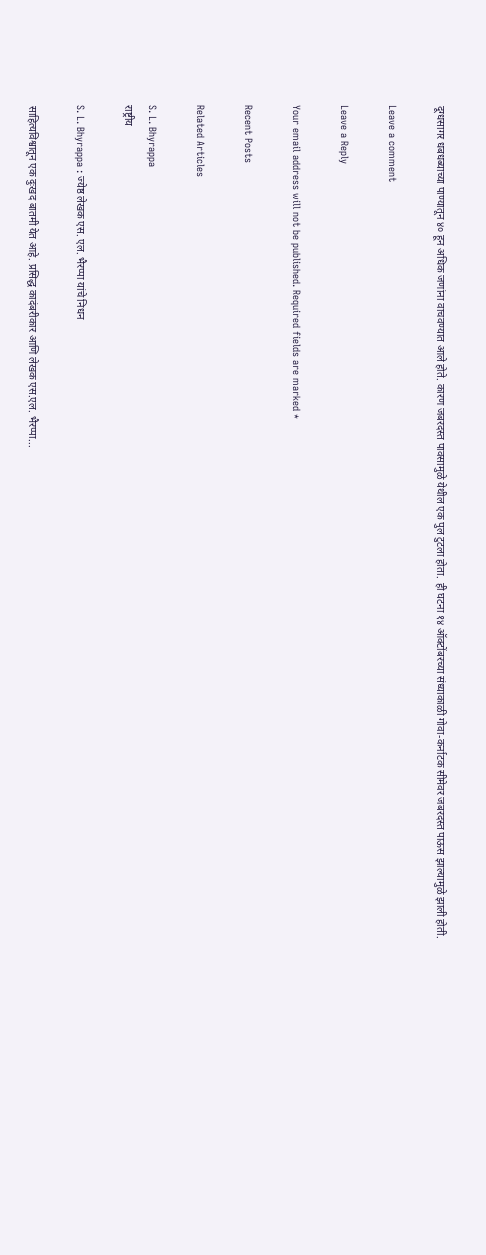दूग्धसागर धबधब्याच्या पाण्यातून ४० हून अधिक जणांना वाचवण्यात आले होते. कारण जबरदस्त पावसामुळे येथील एक पुल टुटला होता. ही घटना १४ ऑक्टोंबरच्या संध्याकाळी गोवा-कर्नाटक सीमेवर जबरदस्त पाऊस झाल्यामुळे झाली होती.

Leave a comment

Leave a Reply

Your email address will not be published. Required fields are marked *

Recent Posts

Related Articles

S. L. Bhyrappa
राष्ट्रीय

S. L. Bhyrappa : ज्येष्ठ लेखक एस. एल. भैरप्पा यांचे निधन

साहित्यविश्वातून एक दुःखद बातमी येत आहे. प्रसिद्ध कादंबरीकार आणि लेखक एस.एल. भैरप्पा...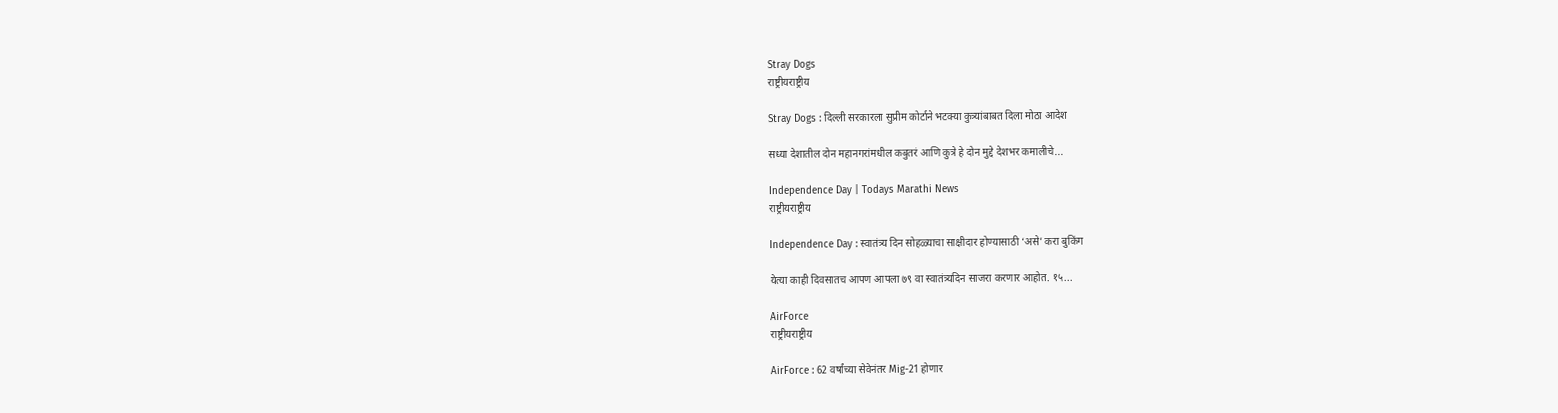Stray Dogs
राष्ट्रीयराष्ट्रीय

Stray Dogs : दिल्ली सरकारला सुप्रीम कोर्टाने भटक्या कुत्र्यांबाबत दिला मोठा आदेश

सध्या देशातील दोन महानगरांमधील कबुतरं आणि कुत्रे हे दोन मुद्दे देशभर कमालीचे...

Independence Day | Todays Marathi News
राष्ट्रीयराष्ट्रीय

Independence Day : स्वातंत्र्य दिन सोहळ्याचा साक्षीदार होण्यासाठी ‘असे’ करा बुकिंग

येत्या काही दिवसातच आपण आपला ७९ वा स्वातंत्र्यदिन साजरा करणार आहोत. १५...

AirForce
राष्ट्रीयराष्ट्रीय

AirForce : 62 वर्षांच्या सेवेनंतर Mig-21 होणार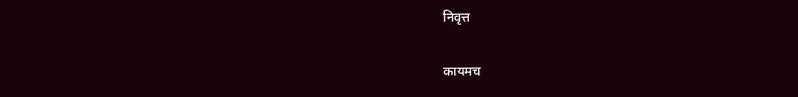निवृत्त

कायमच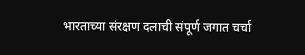भारताच्या संरक्षण दलाची संपूर्ण जगात चर्चा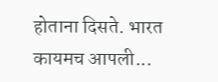होताना दिसते. भारत कायमच आपली...